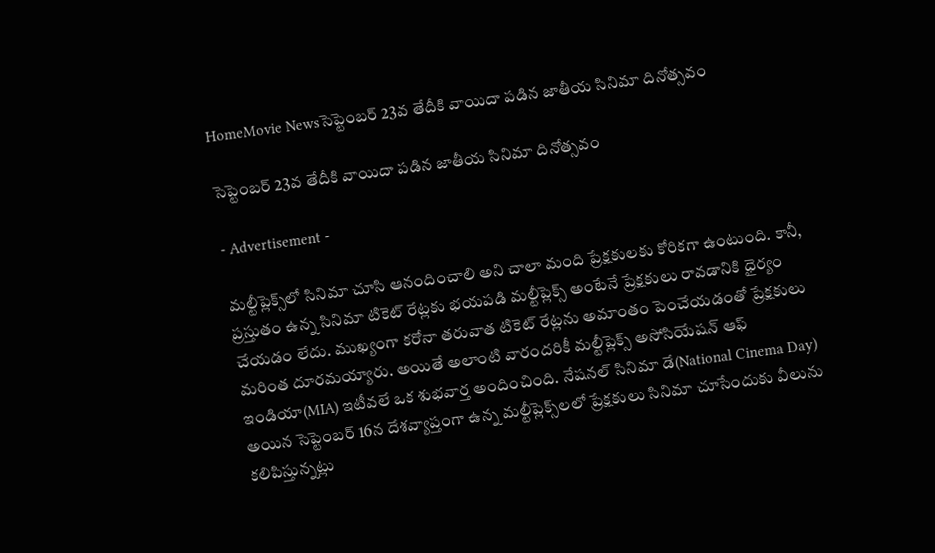HomeMovie Newsసెప్టెంబర్ 23వ తేదీకి వాయిదా పడిన జాతీయ సినిమా దినోత్సవం

సెప్టెంబర్ 23వ తేదీకి వాయిదా పడిన జాతీయ సినిమా దినోత్సవం

- Advertisement -

మల్టీప్లెక్స్‌లో సినిమా చూసి ఆనందించాలి అని చాలా మంది ప్రేక్షకులకు కోరికగా ఉంటుంది. కానీ, ప్రస్తుతం ఉన్న సినిమా టికెట్ రేట్లకు భయపడి మల్టీప్లెక్స్ అంటేనే ప్రేక్షకులు రావడానికి ధైర్యం చేయడం లేదు. ముఖ్యంగా కరోనా తరువాత టికెట్ రేట్లను అమాంతం పెంచేయడంతో ప్రేక్షకులు మరింత దూరమయ్యారు. అయితే అలాంటి వారందరికీ మల్టీప్లెక్స్ అసోసియేషన్ ఆఫ్ ఇండియా(MIA) ఇటీవలే ఒక శుభవార్త అందించింది. నేషనల్ సినిమా డే(National Cinema Day) అయిన సెప్టెంబర్ 16న దేశవ్యాప్తంగా ఉన్న మల్టీప్లెక్స్‌లలో ప్రేక్షకులు సినిమా చూసేందుకు వీలును కలిపిస్తున్నట్లు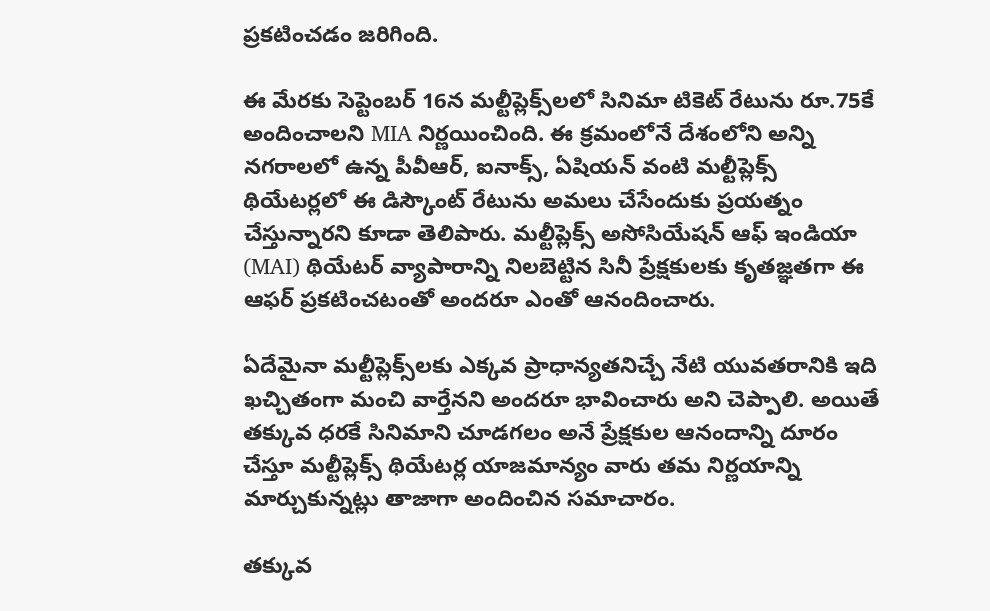ప్రకటించడం జరిగింది.

ఈ మేరకు సెప్టెంబర్ 16న మల్టీప్లెక్స్‌లలో సినిమా టికెట్ రేటును రూ.75కే అందించాలని MIA నిర్ణయించింది. ఈ క్రమంలోనే దేశంలోని అన్ని నగరాలలో ఉన్న పీవీఆర్, ఐనాక్స్, ఏషియన్ వంటి మల్టీప్లెక్స్ థియేటర్లలో ఈ డిస్కౌంట్ రేటును అమలు చేసేందుకు ప్రయత్నం చేస్తున్నారని కూడా తెలిపారు. మల్టీప్లెక్స్ అసోసియేషన్ ఆఫ్ ఇండియా (MAI) థియేటర్ వ్యాపారాన్ని నిలబెట్టిన సినీ ప్రేక్షకులకు కృతజ్ఞతగా ఈ ఆఫర్ ప్రకటించటంతో అందరూ ఎంతో ఆనందించారు.

ఏదేమైనా మల్టీప్లెక్స్‌లకు ఎక్కవ ప్రాధాన్యతనిచ్చే నేటి యువతరానికి ఇది ఖచ్చితంగా మంచి వార్తేనని అందరూ భావించారు అని చెప్పాలి. అయితే తక్కువ ధరకే సినిమాని చూడగలం అనే ప్రేక్షకుల ఆనందాన్ని దూరం చేస్తూ మల్టీప్లెక్స్ థియేటర్ల యాజమాన్యం వారు తమ నిర్ణయాన్ని మార్చుకున్నట్లు తాజాగా అందించిన సమాచారం.

తక్కువ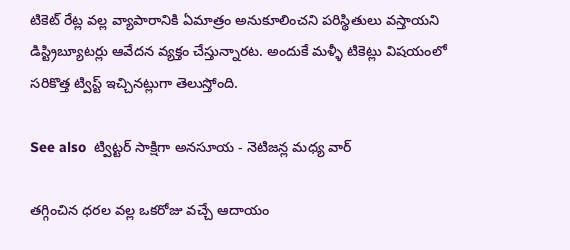టికెట్ రేట్ల వల్ల వ్యాపారానికి ఏమాత్రం అనుకూలించని పరిస్థితులు వస్తాయని డిస్ట్రిబ్యూటర్లు ఆవేదన వ్యక్తం చేస్తున్నారట. అందుకే మళ్ళీ టికెట్లు విషయంలో సరికొత్త ట్విస్ట్ ఇచ్చినట్లుగా తెలుస్తోంది.

See also  ట్విట్టర్ సాక్షిగా అనసూయ - నెటిజన్ల మధ్య వార్

తగ్గించిన ధరల వల్ల ఒకరోజు వచ్చే ఆదాయం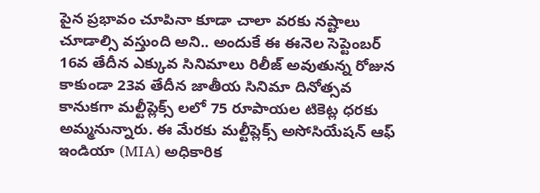పైన ప్రభావం చూపినా కూడా చాలా వరకు నష్టాలు చూడాల్సి వస్తుంది అని.. అందుకే ఈ ఈనెల సెప్టెంబర్ 16వ తేదీన ఎక్కువ సినిమాలు రిలీజ్ అవుతున్న రోజున కాకుండా 23వ తేదీన జాతీయ సినిమా దినోత్సవ కానుకగా మల్టీప్లెక్స్ లలో 75 రూపాయల టికెట్ల ధరకు అమ్మనున్నారు. ఈ మేరకు మల్టీప్లెక్స్ అసోసియేషన్ ఆఫ్ ఇండియా (MIA) అధికారిక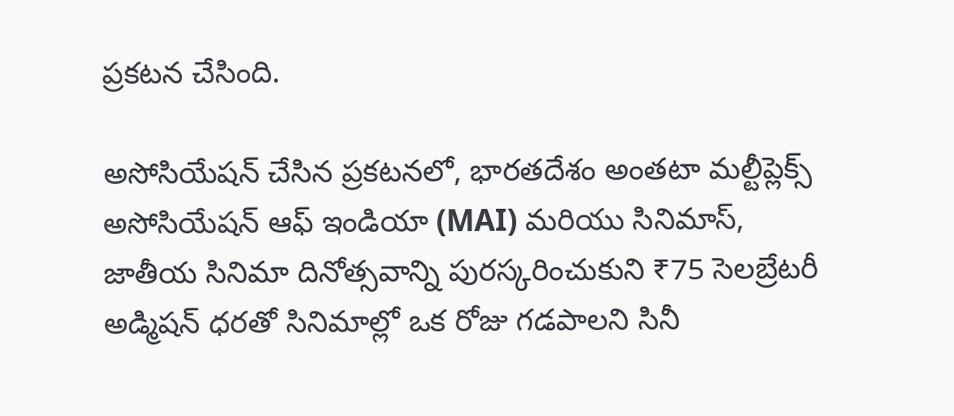ప్రకటన చేసింది.

అసోసియేషన్ చేసిన ప్రకటనలో, భారతదేశం అంతటా మల్టీప్లెక్స్ అసోసియేషన్ ఆఫ్ ఇండియా (MAI) మరియు సినిమాస్, జాతీయ సినిమా దినోత్సవాన్ని పురస్కరించుకుని ₹75 సెలబ్రేటరీ అడ్మిషన్ ధరతో సినిమాల్లో ఒక రోజు గడపాలని సినీ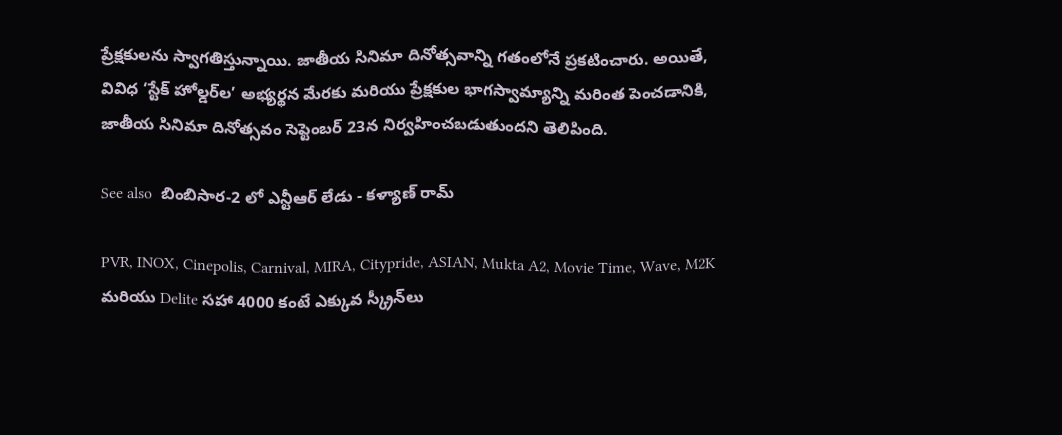ప్రేక్షకులను స్వాగతిస్తున్నాయి. జాతీయ సినిమా దినోత్సవాన్ని గతంలోనే ప్రకటించారు. అయితే, వివిధ ‘స్టేక్ హోల్డర్‌ల’ అభ్యర్థన మేరకు మరియు ప్రేక్షకుల భాగస్వామ్యాన్ని మరింత పెంచడానికి, జాతీయ సినిమా దినోత్సవం సెప్టెంబర్ 23న నిర్వహించబడుతుందని తెలిపింది.

See also  బింబిసార-2 లో ఎన్టీఆర్ లేడు - కళ్యాణ్ రామ్

PVR, INOX, Cinepolis, Carnival, MIRA, Citypride, ASIAN, Mukta A2, Movie Time, Wave, M2K మరియు Delite సహా 4000 కంటే ఎక్కువ స్క్రీన్‌లు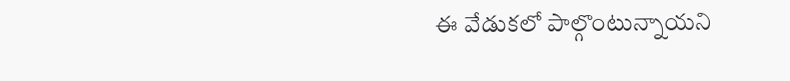ఈ వేడుకలో పాల్గొంటున్నాయని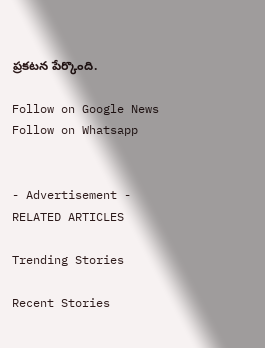ప్రకటన పేర్కొంది.

Follow on Google News Follow on Whatsapp


- Advertisement -
RELATED ARTICLES

Trending Stories

Recent Stories